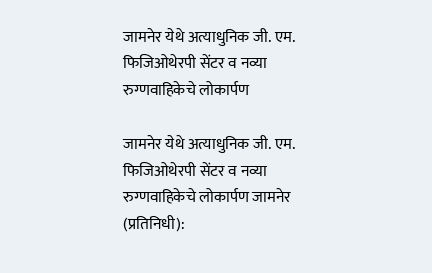जामनेर येथे अत्याधुनिक जी. एम. फिजिओथेरपी सेंटर व नव्या रुग्णवाहिकेचे लोकार्पण

जामनेर येथे अत्याधुनिक जी. एम. फिजिओथेरपी सेंटर व नव्या रुग्णवाहिकेचे लोकार्पण जामनेर (प्रतिनिधी):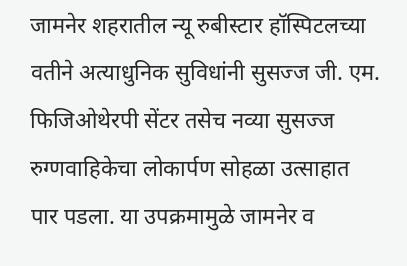जामनेर शहरातील न्यू रुबीस्टार हॉस्पिटलच्या वतीने अत्याधुनिक सुविधांनी सुसज्ज जी. एम. फिजिओथेरपी सेंटर तसेच नव्या सुसज्ज रुग्णवाहिकेचा लोकार्पण सोहळा उत्साहात पार पडला. या उपक्रमामुळे जामनेर व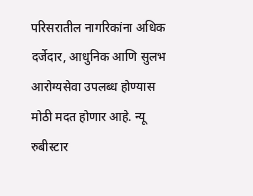परिसरातील नागरिकांना अधिक दर्जेदार, आधुनिक आणि सुलभ आरोग्यसेवा उपलब्ध होण्यास मोठी मदत होणार आहे. न्यू रुबीस्टार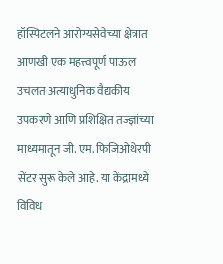हॉस्पिटलने आरोग्यसेवेच्या क्षेत्रात आणखी एक महत्त्वपूर्ण पाऊल उचलत अत्याधुनिक वैद्यकीय उपकरणे आणि प्रशिक्षित तज्ज्ञांच्या माध्यमातून जी. एम. फिजिओथेरपी सेंटर सुरू केले आहे. या केंद्रामध्ये विविध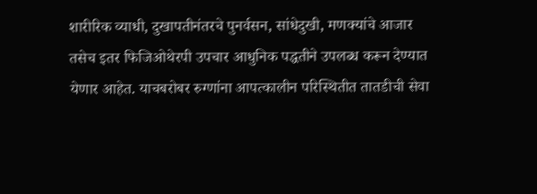शारीरिक व्याधी, दुखापतीनंतरचे पुनर्वसन, सांधेदुखी, मणक्यांचे आजार तसेच इतर फिजिओथेरपी उपचार आधुनिक पद्धतीने उपलब्ध करून देण्यात येणार आहेत. याचबरोबर रुग्णांना आपत्कालीन परिस्थितीत तातडीची सेवा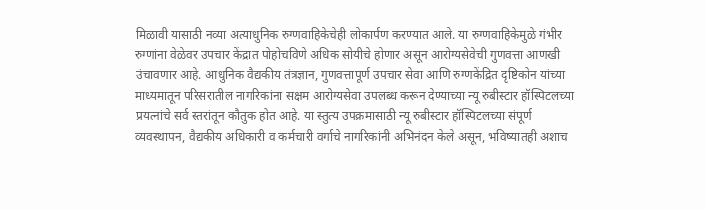मिळावी यासाठी नव्या अत्याधुनिक रुग्णवाहिकेचेही लोकार्पण करण्यात आले. या रुग्णवाहिकेमुळे गंभीर रुग्णांना वेळेवर उपचार केंद्रात पोहोचविणे अधिक सोयीचे होणार असून आरोग्यसेवेची गुणवत्ता आणखी उंचावणार आहे. आधुनिक वैद्यकीय तंत्रज्ञान, गुणवत्तापूर्ण उपचार सेवा आणि रुग्णकेंद्रित दृष्टिकोन यांच्या माध्यमातून परिसरातील नागरिकांना सक्षम आरोग्यसेवा उपलब्ध करून देण्याच्या न्यू रुबीस्टार हॉस्पिटलच्या प्रयत्नांचे सर्व स्तरांतून कौतुक होत आहे. या स्तुत्य उपक्रमासाठी न्यू रुबीस्टार हॉस्पिटलच्या संपूर्ण व्यवस्थापन, वैद्यकीय अधिकारी व कर्मचारी वर्गाचे नागरिकांनी अभिनंदन केले असून, भविष्यातही अशाच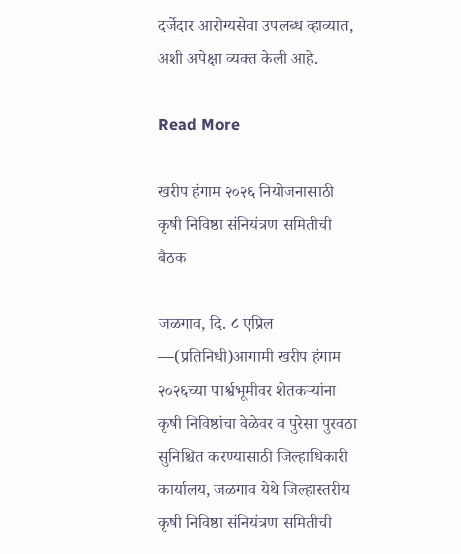दर्जेदार आरोग्यसेवा उपलब्ध व्हाव्यात, अशी अपेक्षा व्यक्त केली आहे.

Read More

खरीप हंगाम २०२६ नियोजनासाठी कृषी निविष्ठा संनियंत्रण समितीची बैठक

जळगाव, दि. ८ एप्रिल —(प्रतिनिधी)आगामी खरीप हंगाम २०२६च्या पार्श्वभूमीवर शेतकऱ्यांना कृषी निविष्ठांचा वेळेवर व पुरेसा पुरवठा सुनिश्चित करण्यासाठी जिल्हाधिकारी कार्यालय, जळगाव येथे जिल्हास्तरीय कृषी निविष्ठा संनियंत्रण समितीची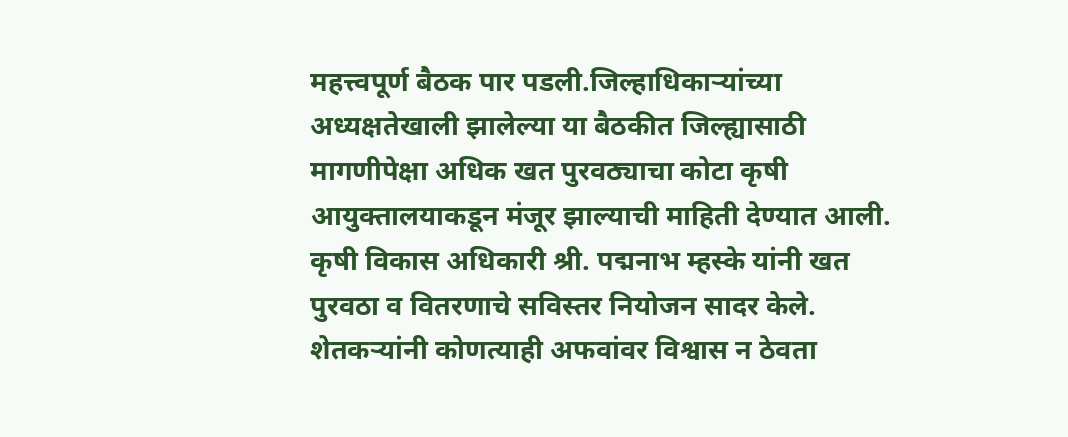महत्त्वपूर्ण बैठक पार पडली.जिल्हाधिकाऱ्यांच्या अध्यक्षतेखाली झालेल्या या बैठकीत जिल्ह्यासाठी मागणीपेक्षा अधिक खत पुरवठ्याचा कोटा कृषी आयुक्तालयाकडून मंजूर झाल्याची माहिती देण्यात आली. कृषी विकास अधिकारी श्री. पद्मनाभ म्हस्के यांनी खत पुरवठा व वितरणाचे सविस्तर नियोजन सादर केले. शेतकऱ्यांनी कोणत्याही अफवांवर विश्वास न ठेवता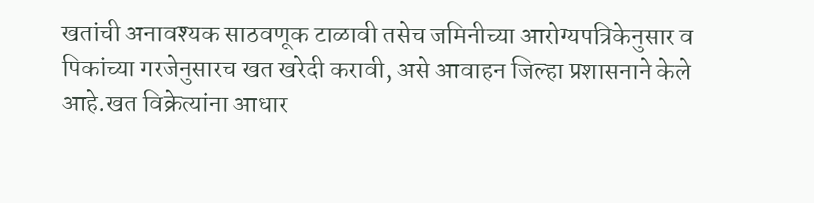खतांची अनावश्यक साठवणूक टाळावी तसेच जमिनीच्या आरोग्यपत्रिकेनुसार व पिकांच्या गरजेनुसारच खत खरेदी करावी, असे आवाहन जिल्हा प्रशासनाने केले आहे.खत विक्रेत्यांना आधार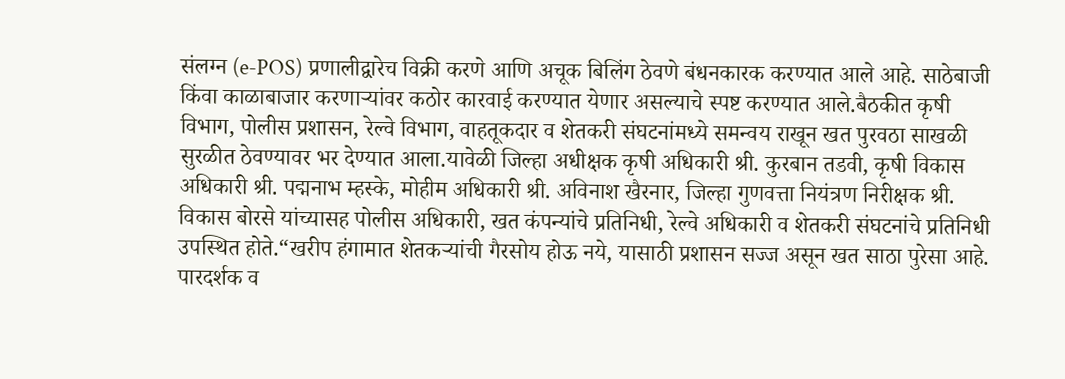संलग्न (e-POS) प्रणालीद्वारेच विक्री करणे आणि अचूक बिलिंग ठेवणे बंधनकारक करण्यात आले आहे. साठेबाजी किंवा काळाबाजार करणाऱ्यांवर कठोर कारवाई करण्यात येणार असल्याचे स्पष्ट करण्यात आले.बैठकीत कृषी विभाग, पोलीस प्रशासन, रेल्वे विभाग, वाहतूकदार व शेतकरी संघटनांमध्ये समन्वय राखून खत पुरवठा साखळी सुरळीत ठेवण्यावर भर देण्यात आला.यावेळी जिल्हा अधीक्षक कृषी अधिकारी श्री. कुरबान तडवी, कृषी विकास अधिकारी श्री. पद्मनाभ म्हस्के, मोहीम अधिकारी श्री. अविनाश खैरनार, जिल्हा गुणवत्ता नियंत्रण निरीक्षक श्री. विकास बोरसे यांच्यासह पोलीस अधिकारी, खत कंपन्यांचे प्रतिनिधी, रेल्वे अधिकारी व शेतकरी संघटनांचे प्रतिनिधी उपस्थित होते.“खरीप हंगामात शेतकऱ्यांची गैरसोय होऊ नये, यासाठी प्रशासन सज्ज असून खत साठा पुरेसा आहे. पारदर्शक व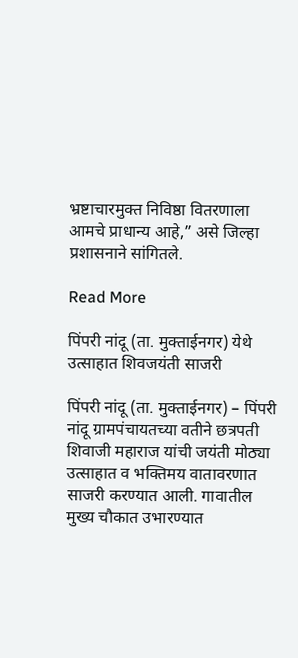भ्रष्टाचारमुक्त निविष्ठा वितरणाला आमचे प्राधान्य आहे,” असे जिल्हा प्रशासनाने सांगितले.

Read More

पिंपरी नांदू (ता. मुक्ताईनगर) येथे उत्साहात शिवजयंती साजरी

पिंपरी नांदू (ता. मुक्ताईनगर) – पिंपरी नांदू ग्रामपंचायतच्या वतीने छत्रपती शिवाजी महाराज यांची जयंती मोठ्या उत्साहात व भक्तिमय वातावरणात साजरी करण्यात आली. गावातील मुख्य चौकात उभारण्यात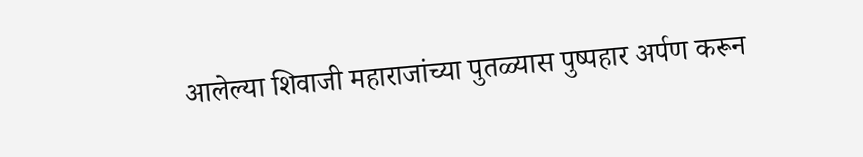आलेल्या शिवाजी महाराजांच्या पुतळ्यास पुष्पहार अर्पण करून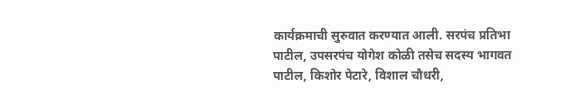कार्यक्रमाची सुरुवात करण्यात आली. सरपंच प्रतिभा पाटील, उपसरपंच योगेश कोळी तसेच सदस्य भागवत पाटील, किशोर पेटारे, विशाल चौधरी,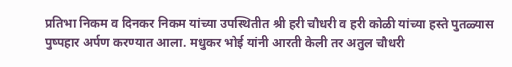प्रतिभा निकम व दिनकर निकम यांच्या उपस्थितीत श्री हरी चौधरी व हरी कोळी यांच्या हस्ते पुतळ्यास पुष्पहार अर्पण करण्यात आला. मधुकर भोई यांनी आरती केली तर अतुल चौधरी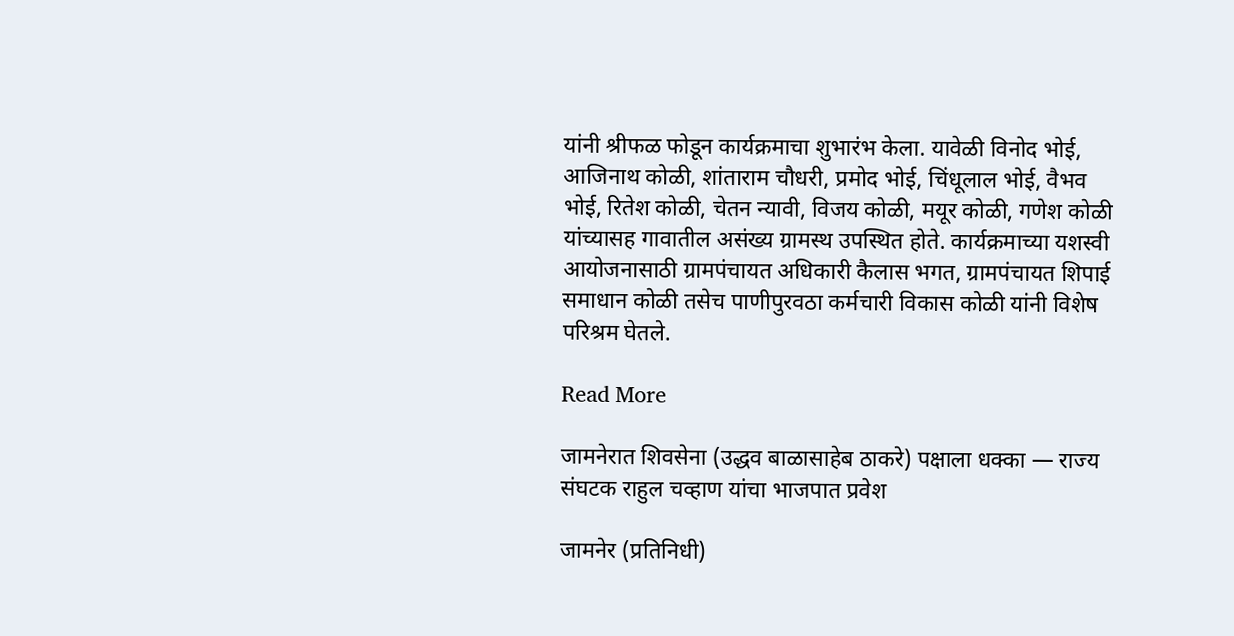यांनी श्रीफळ फोडून कार्यक्रमाचा शुभारंभ केला. यावेळी विनोद भोई, आजिनाथ कोळी, शांताराम चौधरी, प्रमोद भोई, चिंधूलाल भोई, वैभव भोई, रितेश कोळी, चेतन न्यावी, विजय कोळी, मयूर कोळी, गणेश कोळी यांच्यासह गावातील असंख्य ग्रामस्थ उपस्थित होते. कार्यक्रमाच्या यशस्वी आयोजनासाठी ग्रामपंचायत अधिकारी कैलास भगत, ग्रामपंचायत शिपाई समाधान कोळी तसेच पाणीपुरवठा कर्मचारी विकास कोळी यांनी विशेष परिश्रम घेतले.

Read More

जामनेरात शिवसेना (उद्धव बाळासाहेब ठाकरे) पक्षाला धक्का — राज्य संघटक राहुल चव्हाण यांचा भाजपात प्रवेश

जामनेर (प्रतिनिधी)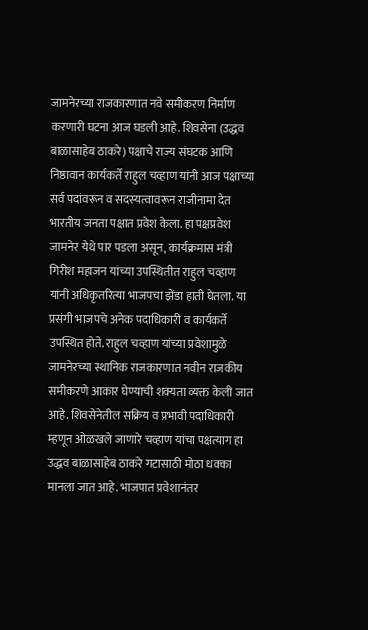जामनेरच्या राजकारणात नवे समीकरण निर्माण करणारी घटना आज घडली आहे. शिवसेना (उद्धव बाळासाहेब ठाकरे) पक्षाचे राज्य संघटक आणि निष्ठावान कार्यकर्ते राहुल चव्हाण यांनी आज पक्षाच्या सर्व पदांवरून व सदस्यत्वावरून राजीनामा देत भारतीय जनता पक्षात प्रवेश केला. हा पक्षप्रवेश जामनेर येथे पार पडला असून, कार्यक्रमास मंत्री गिरीश महाजन यांच्या उपस्थितीत राहुल चव्हाण यांनी अधिकृतरित्या भाजपचा झेंडा हाती घेतला. या प्रसंगी भाजपचे अनेक पदाधिकारी व कार्यकर्ते उपस्थित होते. राहुल चव्हाण यांच्या प्रवेशामुळे जामनेरच्या स्थानिक राजकारणात नवीन राजकीय समीकरणे आकार घेण्याची शक्यता व्यक्त केली जात आहे. शिवसेनेतील सक्रिय व प्रभावी पदाधिकारी म्हणून ओळखले जाणारे चव्हाण यांचा पक्षत्याग हा उद्धव बाळासाहेब ठाकरे गटासाठी मोठा धक्का मानला जात आहे. भाजपात प्रवेशानंतर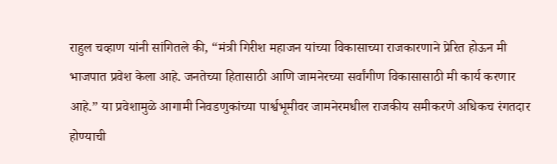राहुल चव्हाण यांनी सांगितले की, “मंत्री गिरीश महाजन यांच्या विकासाच्या राजकारणाने प्रेरित होऊन मी भाजपात प्रवेश केला आहे. जनतेच्या हितासाठी आणि जामनेरच्या सर्वांगीण विकासासाठी मी कार्य करणार आहे.” या प्रवेशामुळे आगामी निवडणुकांच्या पार्श्वभूमीवर जामनेरमधील राजकीय समीकरणे अधिकच रंगतदार होण्याची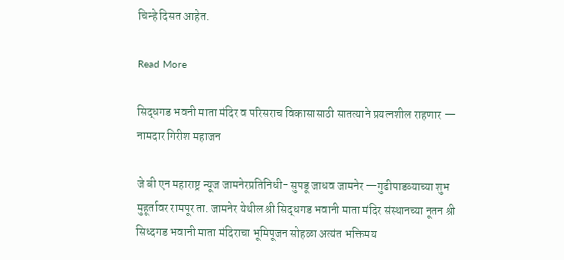चिन्हे दिसत आहेत.

Read More

सिद्धगड भवनी माता मंदिर व परिसराच विकासासाठी सातत्याने प्रयत्नशील राहणार — नामदार गिरीश महाजन

जे बी एन महाराष्ट्र न्यूज जामनेरप्रतिनिधी- सुपडू जाधव जामनेर —गुढीपाडव्याच्या शुभ मुहूर्तावर रामपूर ता. जामनेर येथील श्री सिद्धगड भवानी माता मंदिर संस्थानच्या नूतन श्री सिध्दगड भवानी माता मंदिराचा भूमिपूजन सोहळा अत्यंत भक्तिमय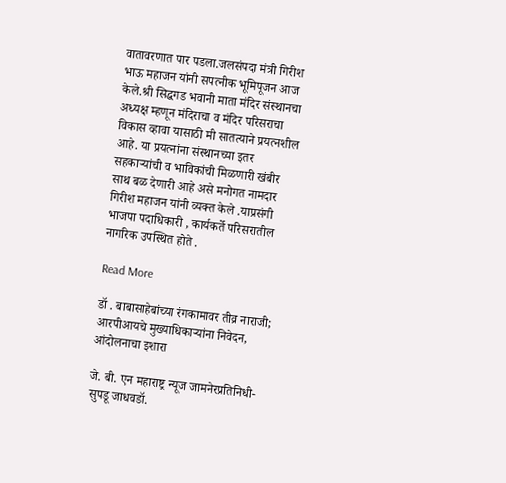वातावरणात पार पडला.जलसंपदा मंत्री गिरीश भाऊ महाजन यांनी सपत्नीक भूमिपूजन आज केले.श्री सिद्धगड भवानी माता मंदिर संस्थानचा अध्यक्ष म्हणून मंदिराचा व मंदिर परिसराचा विकास व्हावा यासाठी मी सातत्याने प्रयत्नशील आहे. या प्रयत्नांना संस्थानच्या इतर सहकाऱ्यांची व भाविकांची मिळणारी खंबीर साथ बळ देणारी आहे असे मनोगत नामदार गिरीश महाजन यांनी व्यक्त केले .याप्रसंगी भाजपा पदाधिकारी , कार्यकर्ते परिसरातील नागरिक उपस्थित होते .

Read More

डॉ . बाबासाहेबांच्या रंगकामावर तीव्र नाराजी; आरपीआयचे मुख्याधिकाऱ्यांना निवेदन, आंदोलनाचा इशारा

जे. बी. एन महाराष्ट्र न्यूज जामनेरप्रतिनिधी-सुपडू जाधवडॉ.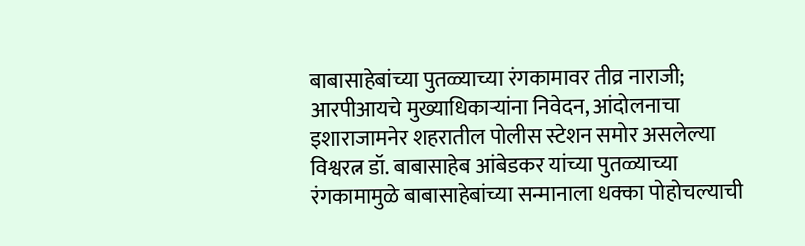बाबासाहेबांच्या पुतळ्याच्या रंगकामावर तीव्र नाराजी; आरपीआयचे मुख्याधिकाऱ्यांना निवेदन, आंदोलनाचा इशाराजामनेर शहरातील पोलीस स्टेशन समोर असलेल्या विश्वरत्न डॉ. बाबासाहेब आंबेडकर यांच्या पुतळ्याच्या रंगकामामुळे बाबासाहेबांच्या सन्मानाला धक्का पोहोचल्याची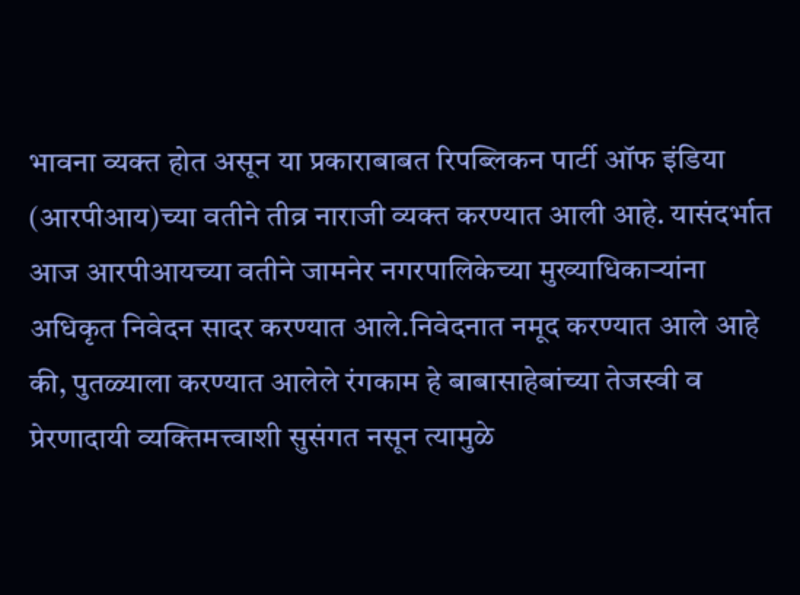भावना व्यक्त होत असून या प्रकाराबाबत रिपब्लिकन पार्टी ऑफ इंडिया (आरपीआय)च्या वतीने तीव्र नाराजी व्यक्त करण्यात आली आहे. यासंदर्भात आज आरपीआयच्या वतीने जामनेर नगरपालिकेच्या मुख्याधिकाऱ्यांना अधिकृत निवेदन सादर करण्यात आले.निवेदनात नमूद करण्यात आले आहे की, पुतळ्याला करण्यात आलेले रंगकाम हे बाबासाहेबांच्या तेजस्वी व प्रेरणादायी व्यक्तिमत्त्वाशी सुसंगत नसून त्यामुळे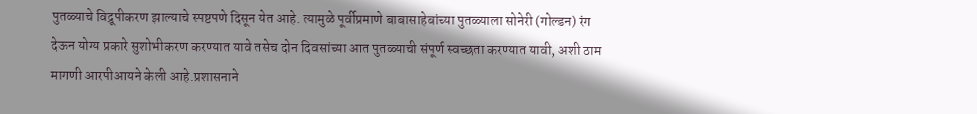पुतळ्याचे विद्रूपीकरण झाल्याचे स्पष्टपणे दिसून येत आहे. त्यामुळे पूर्वीप्रमाणे बाबासाहेबांच्या पुतळ्याला सोनेरी (गोल्डन) रंग देऊन योग्य प्रकारे सुशोभीकरण करण्यात यावे तसेच दोन दिवसांच्या आत पुतळ्याची संपूर्ण स्वच्छता करण्यात यावी, अशी ठाम मागणी आरपीआयने केली आहे.प्रशासनाने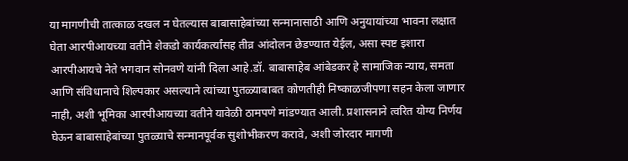या मागणीची तात्काळ दखल न घेतल्यास बाबासाहेबांच्या सन्मानासाठी आणि अनुयायांच्या भावना लक्षात घेता आरपीआयच्या वतीने शेकडो कार्यकर्त्यांसह तीव्र आंदोलन छेडण्यात येईल, असा स्पष्ट इशारा आरपीआयचे नेते भगवान सोनवणे यांनी दिला आहे.डॉ. बाबासाहेब आंबेडकर हे सामाजिक न्याय, समता आणि संविधानाचे शिल्पकार असल्याने त्यांच्या पुतळ्याबाबत कोणतीही निष्काळजीपणा सहन केला जाणार नाही, अशी भूमिका आरपीआयच्या वतीने यावेळी ठामपणे मांडण्यात आली. प्रशासनाने त्वरित योग्य निर्णय घेऊन बाबासाहेबांच्या पुतळ्याचे सन्मानपूर्वक सुशोभीकरण करावे, अशी जोरदार मागणी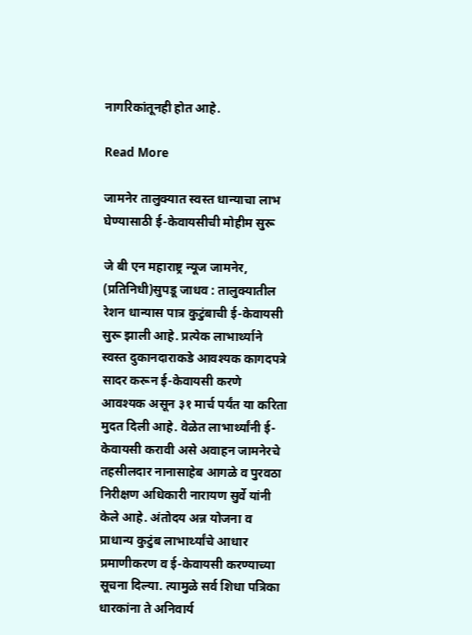नागरिकांतूनही होत आहे.

Read More

जामनेर तालुक्यात स्वस्त धान्याचा लाभ घेण्यासाठी ई-केवायसीची मोहीम सुरू

जे बी एन महाराष्ट्र न्यूज जामनेर, (प्रतिनिधी)सुपडू जाधव : तालुक्यातील रेशन धान्यास पात्र कुटुंबाची ई-केवायसी सुरू झाली आहे. प्रत्येक लाभार्थ्याने स्वस्त दुकानदाराकडे आवश्यक कागदपत्रे सादर करून ई-केवायसी करणे आवश्यक असून ३१ मार्च पर्यंत या करिता मुदत दिली आहे. वेळेत लाभार्थ्यांनी ई-केवायसी करावी असे अवाहन जामनेरचे तहसीलदार नानासाहेब आगळे व पुरवठा निरीक्षण अधिकारी नारायण सुर्वे यांनी केले आहे. अंतोदय अन्न योजना व प्राधान्य कुटुंब लाभार्थ्यांचे आधार प्रमाणीकरण व ई-केवायसी करण्याच्या सूचना दिल्या. त्यामुळे सर्व शिधा पत्रिका धारकांना ते अनिवार्य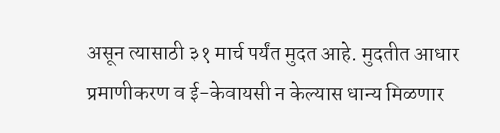असून त्यासाठी ३१ मार्च पर्यंत मुदत आहे. मुदतीत आधार प्रमाणीकरण व ई-केवायसी न केल्यास धान्य मिळणार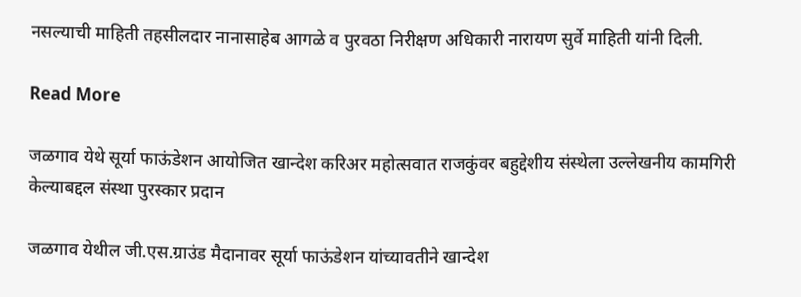नसल्याची माहिती तहसीलदार नानासाहेब आगळे व पुरवठा निरीक्षण अधिकारी नारायण सुर्वे माहिती यांनी दिली.

Read More

जळगाव येथे सूर्या फाऊंडेशन आयोजित खान्देश करिअर महोत्सवात राजकुंवर बहुद्देशीय संस्थेला उल्लेखनीय कामगिरी केल्याबद्दल संस्था पुरस्कार प्रदान

जळगाव येथील जी.एस.ग्राउंड मैदानावर सूर्या फाऊंडेशन यांच्यावतीने खान्देश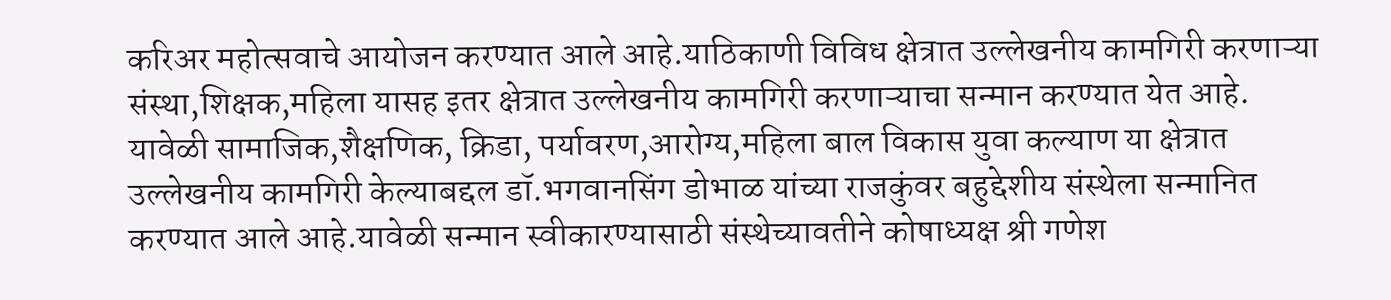करिअर महोत्सवाचे आयोजन करण्यात आले आहे.याठिकाणी विविध क्षेत्रात उल्लेखनीय कामगिरी करणाऱ्या संस्था,शिक्षक,महिला यासह इतर क्षेत्रात उल्लेखनीय कामगिरी करणाऱ्याचा सन्मान करण्यात येत आहे. यावेळी सामाजिक,शैक्षणिक, क्रिडा, पर्यावरण,आरोग्य,महिला बाल विकास युवा कल्याण या क्षेत्रात उल्लेखनीय कामगिरी केल्याबद्दल डॉ.भगवानसिंग डोभाळ यांच्या राजकुंवर बहुद्देशीय संस्थेला सन्मानित करण्यात आले आहे.यावेळी सन्मान स्वीकारण्यासाठी संस्थेच्यावतीने कोषाध्यक्ष श्री गणेश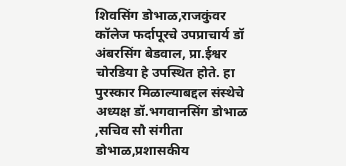शिवसिंग डोभाळ,राजकुंवर कॉलेज फर्दापूरचे उपप्राचार्य डॉ अंबरसिंग बेडवाल, प्रा.ईश्वर चोरडिया हे उपस्थित होते. हा पुरस्कार मिळाल्याबद्दल संस्थेचे अध्यक्ष डॉ.भगवानसिंग डोभाळ ,सचिव सौ संगीता डोभाळ,प्रशासकीय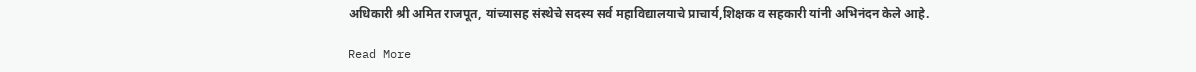अधिकारी श्री अमित राजपूत, यांच्यासह संस्थेचे सदस्य सर्व महाविद्यालयाचे प्राचार्य,शिक्षक व सहकारी यांनी अभिनंदन केले आहे.

Read More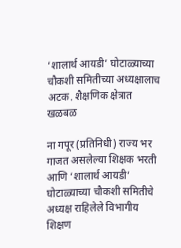‘शालार्थ आयडी’ घोटाळ्याच्या चौकशी समितीच्या अध्यक्षालाच अटक. शैक्षणिक क्षेत्रात खळबळ

ना गपूर (प्रतिनिधी) राज्य भर गाजत असलेल्या शिक्षक भरती आणि ‘शालार्थ आयडी’ घोटाळ्याच्या चौकशी समितीचे अध्यक्ष राहिलेले विभागीय शिक्षण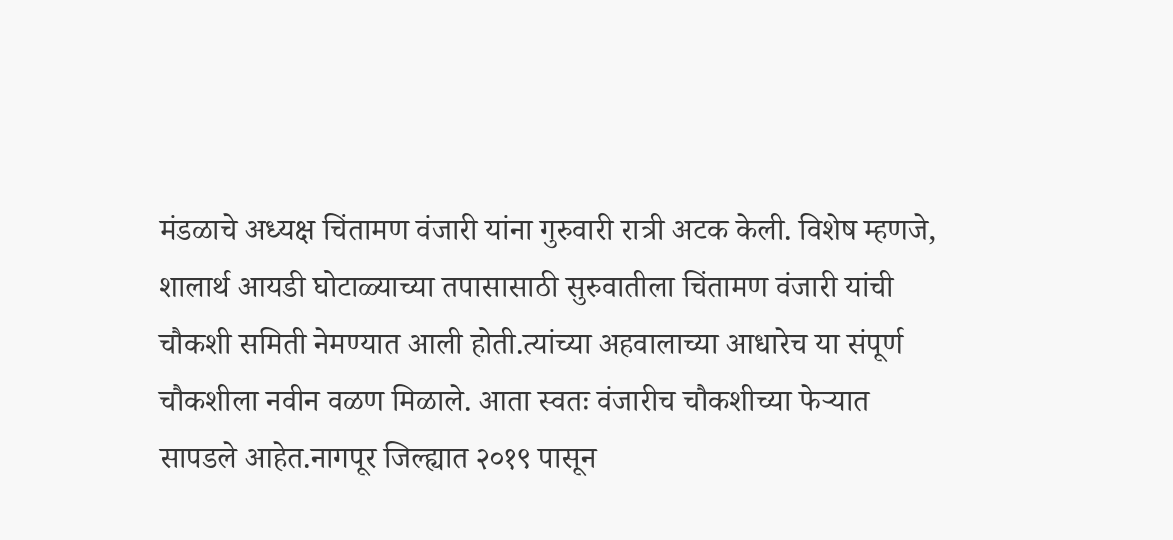मंडळाचे अध्यक्ष चिंतामण वंजारी यांना गुरुवारी रात्री अटक केली. विशेष म्हणजे, शालार्थ आयडी घोटाळ्याच्या तपासासाठी सुरुवातीला चिंतामण वंजारी यांची चौकशी समिती नेमण्यात आली होती.त्यांच्या अहवालाच्या आधारेच या संपूर्ण चौकशीला नवीन वळण मिळाले. आता स्वतः वंजारीच चौकशीच्या फेऱ्यात सापडले आहेत.नागपूर जिल्ह्यात २०१९ पासून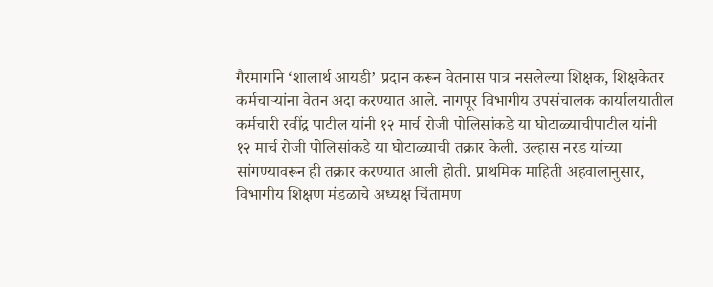गैरमार्गाने ‘शालार्थ आयडी’ प्रदान करून वेतनास पात्र नसलेल्या शिक्षक, शिक्षकेतर कर्मचाऱ्यांना वेतन अदा करण्यात आले. नागपूर विभागीय उपसंचालक कार्यालयातील कर्मचारी रवींद्र पाटील यांनी १२ मार्च रोजी पोलिसांकडे या घोटाळ्याचीपाटील यांनी १२ मार्च रोजी पोलिसांकडे या घोटाळ्याची तक्रार केली. उल्हास नरड यांच्या सांगण्यावरून ही तक्रार करण्यात आली होती. प्राथमिक माहिती अहवालानुसार, विभागीय शिक्षण मंडळाचे अध्यक्ष चिंतामण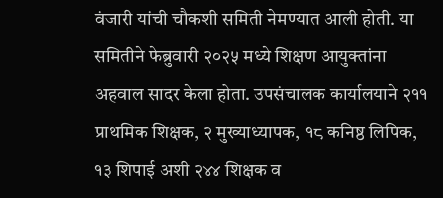वंजारी यांची चौकशी समिती नेमण्यात आली होती. या समितीने फेब्रुवारी २०२५ मध्ये शिक्षण आयुक्तांना अहवाल सादर केला होता. उपसंचालक कार्यालयाने २११ प्राथमिक शिक्षक, २ मुख्याध्यापक, १८ कनिष्ठ लिपिक, १३ शिपाई अशी २४४ शिक्षक व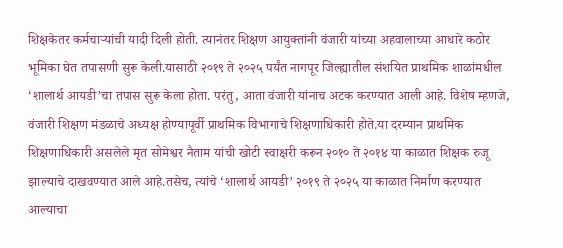शिक्षकेतर कर्मचाऱ्यांची यादी दिली होती. त्यानंतर शिक्षण आयुक्तांनी वंजारी यांच्या अहवालाच्या आधारे कठोर भूमिका घेत तपासणी सुरू केली.यासाठी २०१९ ते २०२५ पर्यंत नागपूर जिल्ह्यातील संशयित प्राथमिक शाळांमधील ‘शालार्थ आयडी’चा तपास सुरू केला होता. परंतु, आता वंजारी यांनाच अटक करण्यात आली आहे. विशेष म्हणजे, वंजारी शिक्षण मंडळाचे अध्यक्ष होण्यापूर्वी प्राथमिक विभागाचे शिक्षणाधिकारी होते.या दरम्यान प्राथमिक शिक्षणाधिकारी असलेले मृत सोमेश्वर नैताम यांची खोटी स्वाक्षरी करून २०१० ते २०१४ या काळात शिक्षक रुजू झाल्याचे दाखवण्यात आले आहे.तसेच, त्यांचे ‘शालार्थ आयडी’ २०१९ ते २०२५ या काळात निर्माण करण्यात आल्याचा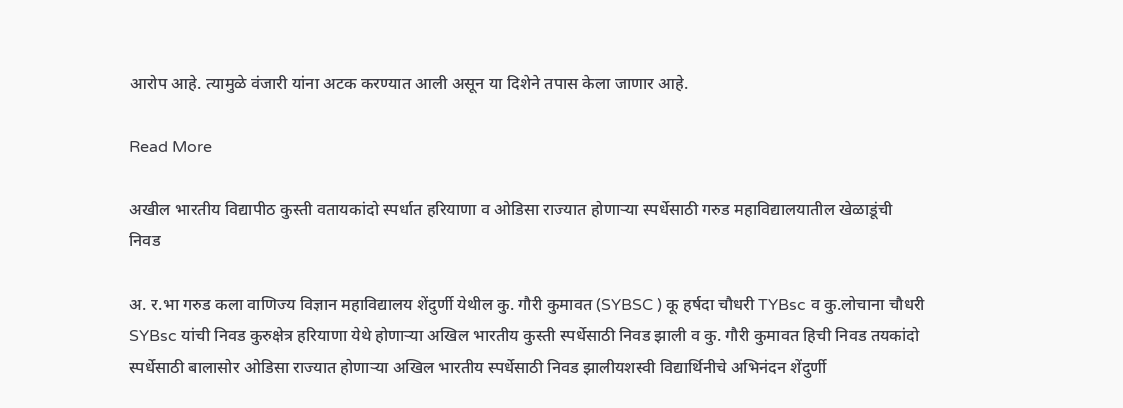आरोप आहे. त्यामुळे वंजारी यांना अटक करण्यात आली असून या दिशेने तपास केला जाणार आहे.

Read More

अखील भारतीय विद्यापीठ कुस्ती वतायकांदो स्पर्धात हरियाणा व ओडिसा राज्यात होणाऱ्या स्पर्धेसाठी गरुड महाविद्यालयातील खेळाडूंची निवड

अ. र.भा गरुड कला वाणिज्य विज्ञान महाविद्यालय शेंदुर्णी येथील कु. गौरी कुमावत (SYBSC ) कू हर्षदा चौधरी TYBsc व कु.लोचाना चौधरी SYBsc यांची निवड कुरुक्षेत्र हरियाणा येथे होणाऱ्या अखिल भारतीय कुस्ती स्पर्धेसाठी निवड झाली व कु. गौरी कुमावत हिची निवड तयकांदो स्पर्धेसाठी बालासोर ओडिसा राज्यात होणाऱ्या अखिल भारतीय स्पर्धेसाठी निवड झालीयशस्वी विद्यार्थिनीचे अभिनंदन शेंदुर्णी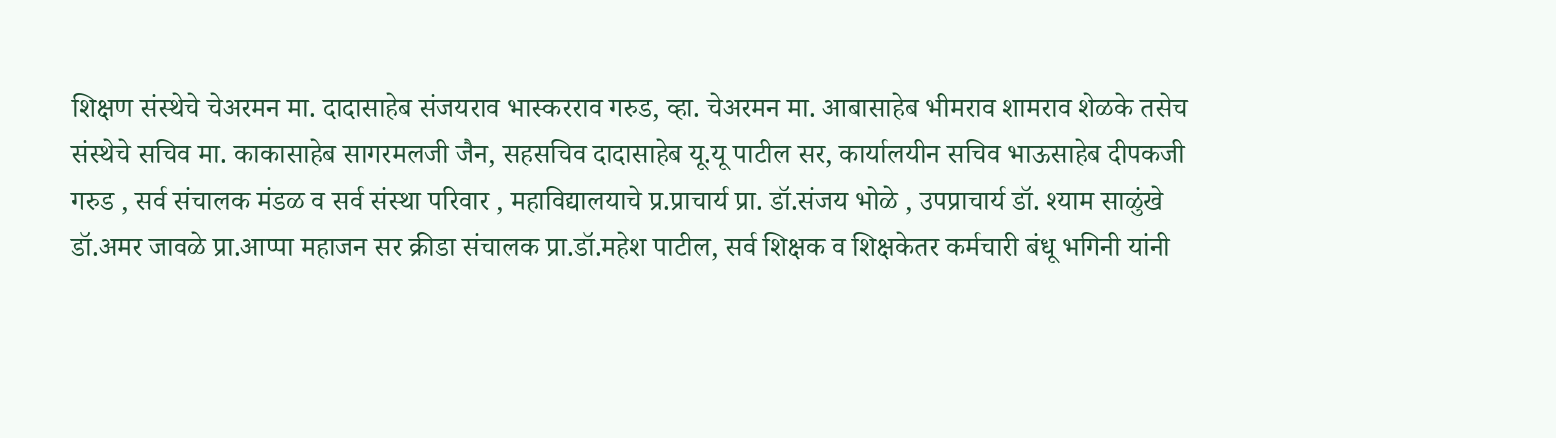शिक्षण संस्थेचे चेअरमन मा. दादासाहेब संजयराव भास्करराव गरुड, व्हा. चेअरमन मा. आबासाहेब भीमराव शामराव शेळके तसेच संस्थेचे सचिव मा. काकासाहेब सागरमलजी जैन, सहसचिव दादासाहेब यू.यू पाटील सर, कार्यालयीन सचिव भाऊसाहेब दीपकजी गरुड , सर्व संचालक मंडळ व सर्व संस्था परिवार , महाविद्यालयाचे प्र.प्राचार्य प्रा. डॉ.संजय भोळे , उपप्राचार्य डॉ. श्याम साळुंखे डॉ.अमर जावळे प्रा.आप्पा महाजन सर क्रीडा संचालक प्रा.डॉ.महेश पाटील, सर्व शिक्षक व शिक्षकेतर कर्मचारी बंधू भगिनी यांनी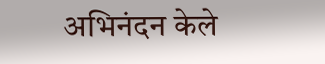अभिनंदन केले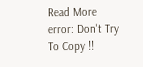Read More
error: Don't Try To Copy !!